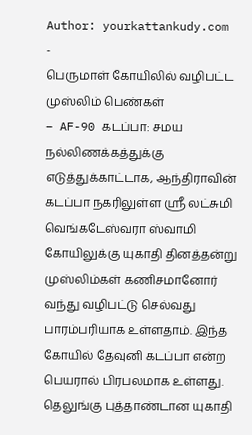Author: yourkattankudy.com
-
பெருமாள் கோயிலில் வழிபட்ட முஸ்லிம் பெண்கள்
– AF-90 கடப்பா: சமய நல்லிணக்கத்துக்கு எடுத்துக்காட்டாக, ஆந்திராவின் கடப்பா நகரிலுள்ள ஸ்ரீ லட்சுமி வெங்கடேஸ்வரா ஸ்வாமி கோயிலுக்கு யுகாதி தினத்தன்று முஸ்லிம்கள் கணிசமானோர் வந்து வழிபட்டு செல்வது பாரம்பரியாக உள்ளதாம். இந்த கோயில் தேவுனி கடப்பா என்ற பெயரால் பிரபலமாக உள்ளது. தெலுங்கு புத்தாண்டான யுகாதி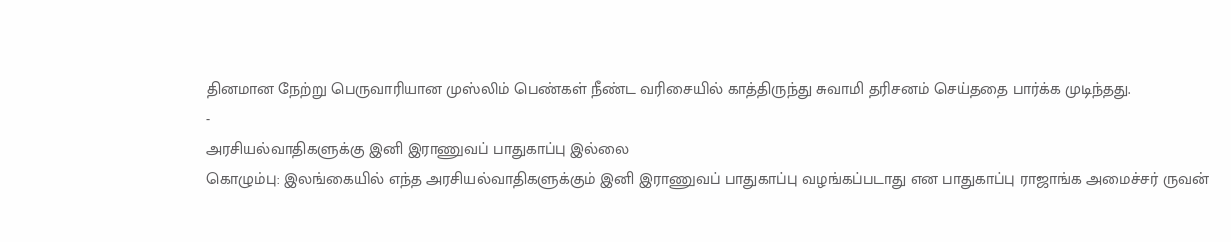தினமான நேற்று பெருவாரியான முஸ்லிம் பெண்கள் நீண்ட வரிசையில் காத்திருந்து சுவாமி தரிசனம் செய்ததை பார்க்க முடிந்தது.
-
அரசியல்வாதிகளுக்கு இனி இராணுவப் பாதுகாப்பு இல்லை
கொழும்பு: இலங்கையில் எந்த அரசியல்வாதிகளுக்கும் இனி இராணுவப் பாதுகாப்பு வழங்கப்படாது என பாதுகாப்பு ராஜாங்க அமைச்சர் ருவன்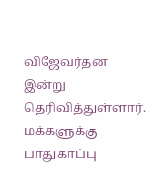விஜேவர்தன இன்று தெரிவித்துள்ளார். மக்களுக்கு பாதுகாப்பு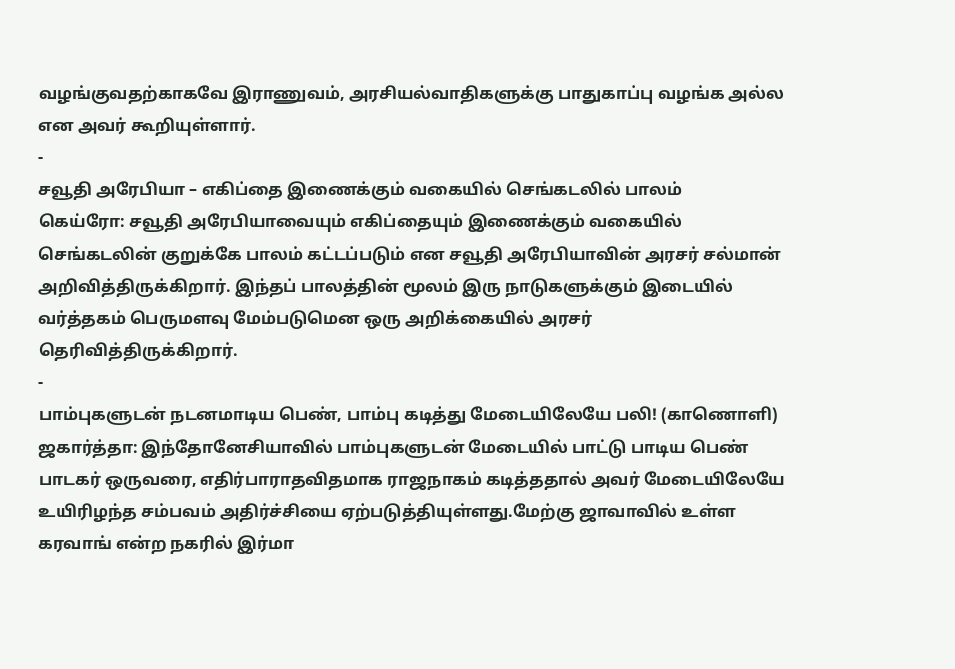வழங்குவதற்காகவே இராணுவம், அரசியல்வாதிகளுக்கு பாதுகாப்பு வழங்க அல்ல என அவர் கூறியுள்ளார்.
-
சவூதி அரேபியா – எகிப்தை இணைக்கும் வகையில் செங்கடலில் பாலம்
கெய்ரோ: சவூதி அரேபியாவையும் எகிப்தையும் இணைக்கும் வகையில் செங்கடலின் குறுக்கே பாலம் கட்டப்படும் என சவூதி அரேபியாவின் அரசர் சல்மான் அறிவித்திருக்கிறார். இந்தப் பாலத்தின் மூலம் இரு நாடுகளுக்கும் இடையில் வர்த்தகம் பெருமளவு மேம்படுமென ஒரு அறிக்கையில் அரசர் தெரிவித்திருக்கிறார்.
-
பாம்புகளுடன் நடனமாடிய பெண், பாம்பு கடித்து மேடையிலேயே பலி! (காணொளி)
ஜகார்த்தா: இந்தோனேசியாவில் பாம்புகளுடன் மேடையில் பாட்டு பாடிய பெண் பாடகர் ஒருவரை, எதிர்பாராதவிதமாக ராஜநாகம் கடித்ததால் அவர் மேடையிலேயே உயிரிழந்த சம்பவம் அதிர்ச்சியை ஏற்படுத்தியுள்ளது.மேற்கு ஜாவாவில் உள்ள கரவாங் என்ற நகரில் இர்மா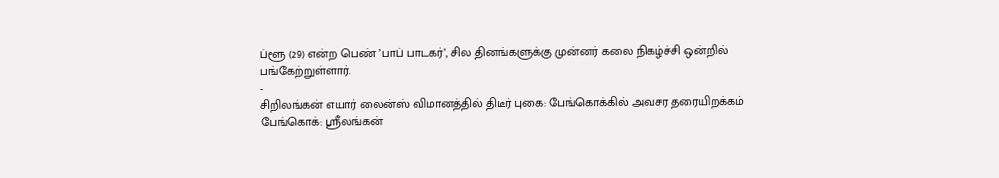ப்ளூ (29) என்ற பெண் ’பாப் பாடகர்’, சில தினங்களுக்கு முன்னர் கலை நிகழ்ச்சி ஒன்றில் பங்கேற்றுள்ளார்.
-
சிறிலங்கன் எயார் லைன்ஸ் விமானத்தில் திடீர் புகை: பேங்கொக்கில் அவசர தரையிறக்கம்
பேங்கொக்: ஸ்ரீலங்கன்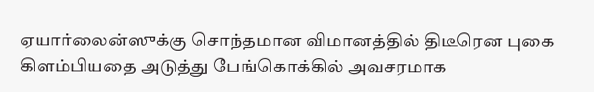ஏயார்லைன்ஸுக்கு சொந்தமான விமானத்தில் திடீரென புகை கிளம்பியதை அடுத்து பேங்கொக்கில் அவசரமாக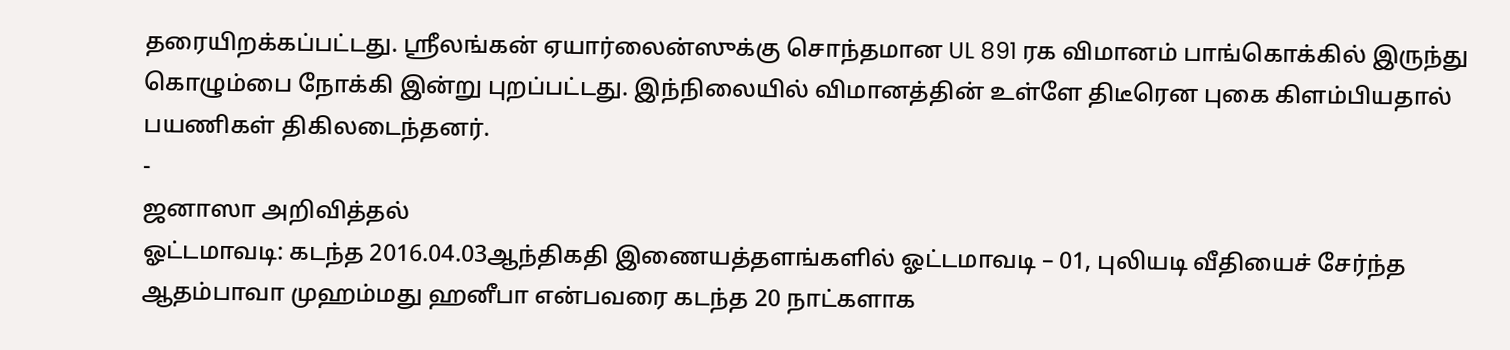தரையிறக்கப்பட்டது. ஸ்ரீலங்கன் ஏயார்லைன்ஸுக்கு சொந்தமான UL 891 ரக விமானம் பாங்கொக்கில் இருந்து கொழும்பை நோக்கி இன்று புறப்பட்டது. இந்நிலையில் விமானத்தின் உள்ளே திடீரென புகை கிளம்பியதால் பயணிகள் திகிலடைந்தனர்.
-
ஜனாஸா அறிவித்தல்
ஓட்டமாவடி: கடந்த 2016.04.03ஆந்திகதி இணையத்தளங்களில் ஓட்டமாவடி – 01, புலியடி வீதியைச் சேர்ந்த ஆதம்பாவா முஹம்மது ஹனீபா என்பவரை கடந்த 20 நாட்களாக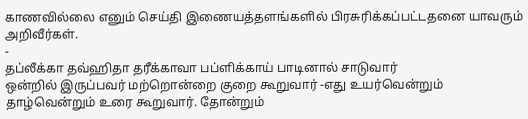காணவில்லை எனும் செய்தி இணையத்தளங்களில் பிரசுரிக்கப்பட்டதனை யாவரும் அறிவீர்கள்.
-
தப்லீக்கா தவ்ஹிதா தரீக்காவா பப்ளிக்காய் பாடினால் சாடுவார்
ஒன்றில் இருப்பவர் மற்றொன்றை குறை கூறுவார் -எது உயர்வென்றும் தாழ்வென்றும் உரை கூறுவார். தோன்றும்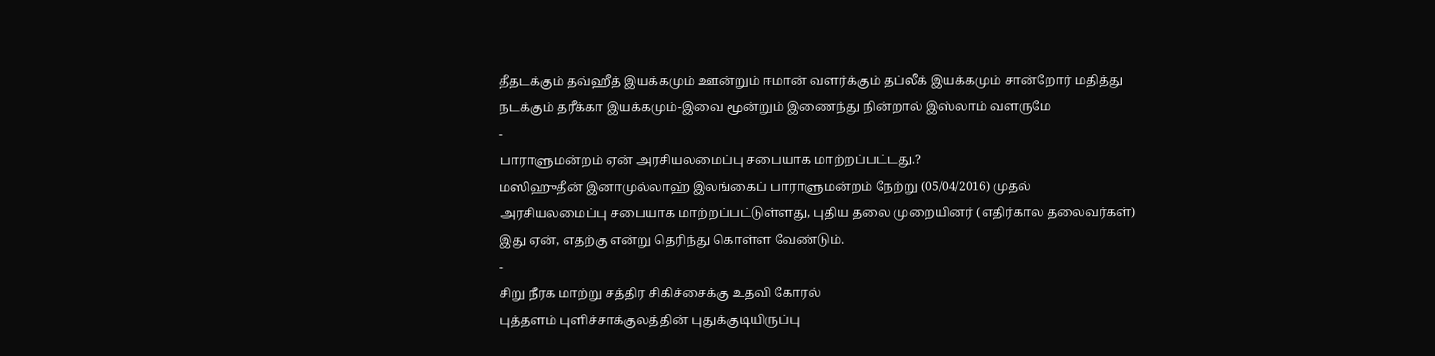தீதடக்கும் தவ்ஹீத் இயக்கமும் ஊன்றும் ஈமான் வளர்க்கும் தப்லீக் இயக்கமும் சான்றோர் மதித்து நடக்கும் தரீக்கா இயக்கமும்-இவை மூன்றும் இணைந்து நின்றால் இஸ்லாம் வளருமே
-
பாராளுமன்றம் ஏன் அரசியலமைப்பு சபையாக மாற்றப்பட்டது.?
மஸிஹுதீன் இனாமுல்லாஹ் இலங்கைப் பாராளுமன்றம் நேற்று (05/04/2016) முதல் அரசியலமைப்பு சபையாக மாற்றப்பட்டுள்ளது, புதிய தலை முறையினர் (எதிர்கால தலைவர்கள்) இது ஏன், எதற்கு என்று தெரிந்து கொள்ள வேண்டும்.
-
சிறு நீரக மாற்று சத்திர சிகிச்சைக்கு உதவி கோரல்
புத்தளம் புளிச்சாக்குலத்தின் புதுக்குடியிருப்பு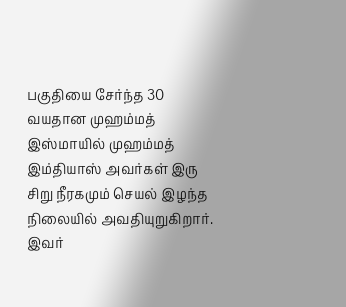பகுதியை சேர்ந்த 30 வயதான முஹம்மத் இஸ்மாயில் முஹம்மத் இம்தியாஸ் அவர்கள் இரு சிறு நீரகமும் செயல் இழந்த நிலையில் அவதியுறுகிறார். இவர்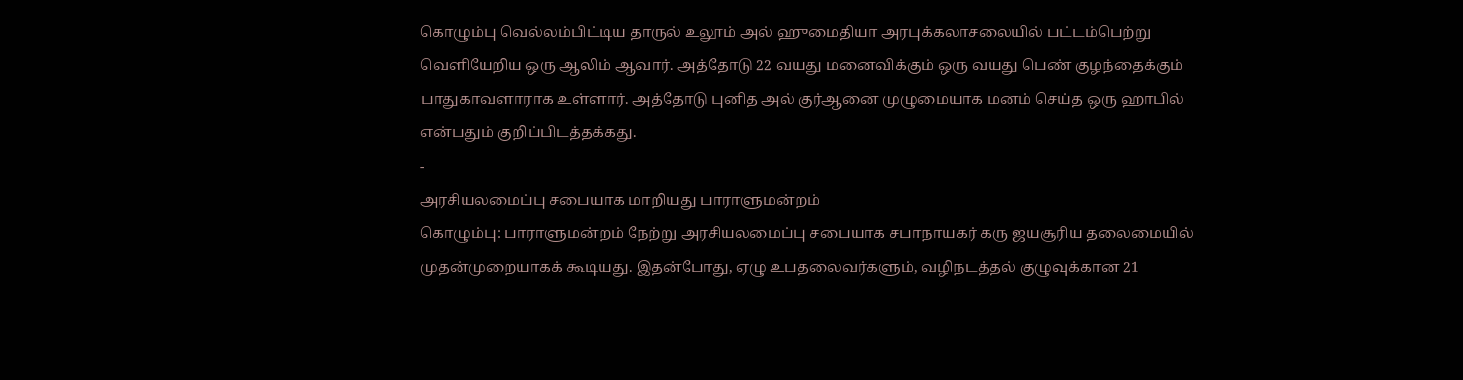கொழும்பு வெல்லம்பிட்டிய தாருல் உலூம் அல் ஹுமைதியா அரபுக்கலாசலையில் பட்டம்பெற்று வெளியேறிய ஒரு ஆலிம் ஆவார். அத்தோடு 22 வயது மனைவிக்கும் ஒரு வயது பெண் குழந்தைக்கும் பாதுகாவளாராக உள்ளார். அத்தோடு புனித அல் குர்ஆனை முழுமையாக மனம் செய்த ஒரு ஹாபில் என்பதும் குறிப்பிடத்தக்கது.
-
அரசியலமைப்பு சபையாக மாறியது பாராளுமன்றம்
கொழும்பு: பாராளுமன்றம் நேற்று அரசியலமைப்பு சபையாக சபாநாயகர் கரு ஜயசூரிய தலைமையில் முதன்முறையாகக் கூடியது. இதன்போது, ஏழு உபதலைவர்களும், வழிநடத்தல் குழுவுக்கான 21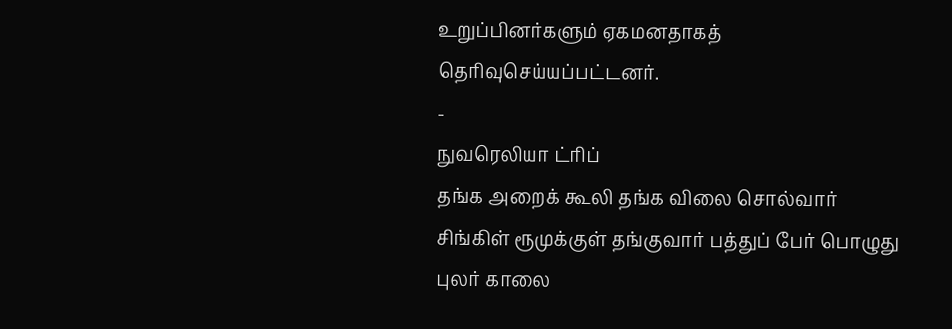உறுப்பினர்களும் ஏகமனதாகத் தெரிவுசெய்யப்பட்டனர்.
-
நுவரெலியா ட்ரிப்
தங்க அறைக் கூலி தங்க விலை சொல்வார் சிங்கிள் ரூமுக்குள் தங்குவார் பத்துப் பேர் பொழுது புலர் காலை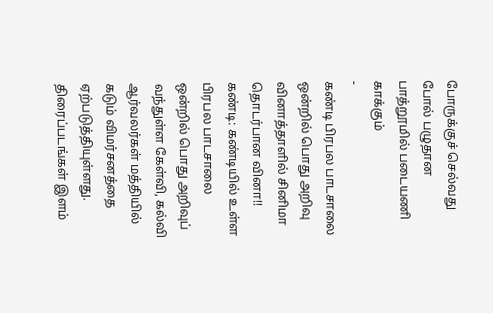போருக்குச் செல்வது போல் பழுதான பாத்றூமில் படையணி காக்கும்
-
கண்டி பிரபல பாடசாலை ஒன்றில் பொது அறிவு வினாத்தாளில் சினிமா தொடர்பான வினா!!
கண்டி: கண்டியில் உள்ள பிரபல பாடசாலை ஒன்றில் பொது அறிவுப் வந்துள்ள கேள்வி, கல்வி ஆர்வலர்கள் மத்தியில் கடும் விமர்சனத்தை ஏற்படுத்தியுள்ளது. திரைப்படங்கள் இளம்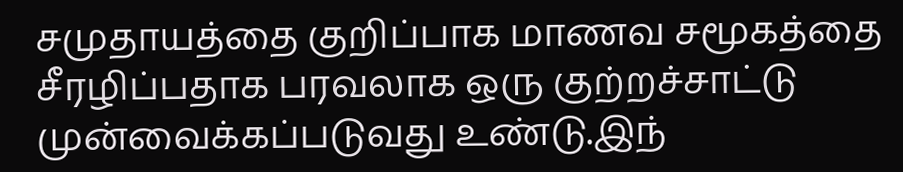சமுதாயத்தை குறிப்பாக மாணவ சமூகத்தை சீரழிப்பதாக பரவலாக ஒரு குற்றச்சாட்டு முன்வைக்கப்படுவது உண்டு.இந்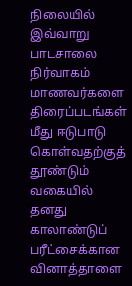நிலையில் இவ்வாறு பாடசாலை நிர்வாகம் மாணவர்களை திரைப்படங்கள் மீது ஈடுபாடு கொள்வதற்குத் தூண்டும் வகையில் தனது காலாண்டுப் பரீட்சைக்கான வினாத்தாளை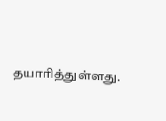தயாரித்துள்ளது.